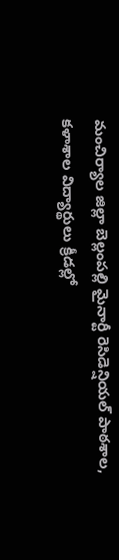మంచిర్యాల జిల్లా బెల్లంపల్లి మైనార్టీ రెసిడెన్షియల్ పాఠశాల, కళాశాల విద్యార్థులు క్రీడల్లో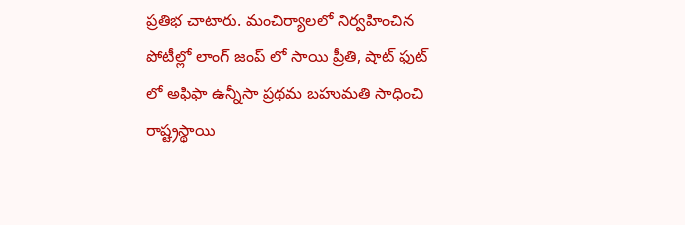ప్రతిభ చాటారు. మంచిర్యాలలో నిర్వహించిన పోటీల్లో లాంగ్ జంప్ లో సాయి ప్రీతి, షాట్ ఫుట్ లో అఫిఫా ఉన్నీసా ప్రథమ బహుమతి సాధించి రాష్ట్రస్థాయి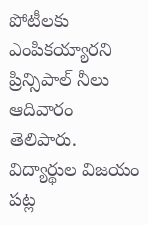పోటీలకు ఎంపికయ్యారని ప్రిన్సిపాల్ నీలు ఆదివారం తెలిపారు. విద్యార్థుల విజయం పట్ల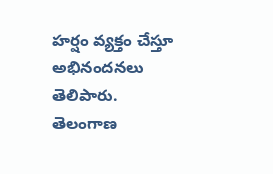హర్షం వ్యక్తం చేస్తూ అభినందనలు తెలిపారు.
తెలంగాణ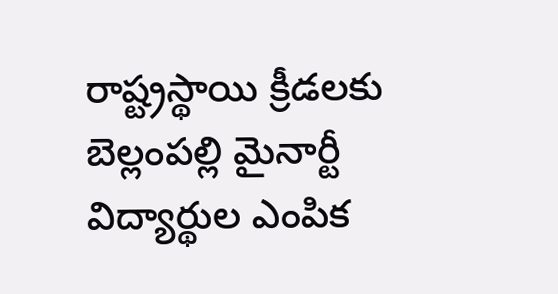రాష్ట్రస్థాయి క్రీడలకు బెల్లంపల్లి మైనార్టీ విద్యార్థుల ఎంపిక